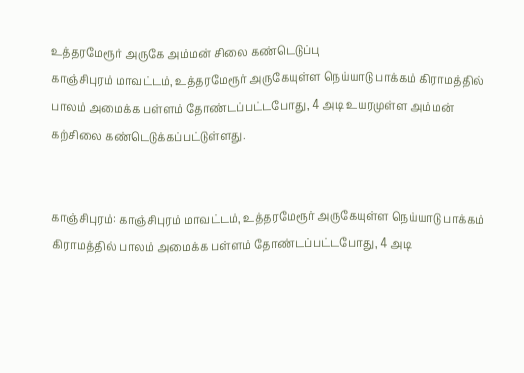உத்தரமேரூர் அருகே அம்மன் சிலை கண்டெடுப்பு
காஞ்சிபுரம் மாவட்டம், உத்தரமேரூர் அருகேயுள்ள நெய்யாடு பாக்கம் கிராமத்தில் பாலம் அமைக்க பள்ளம் தோண்டப்பட்டபோது, 4 அடி உயரமுள்ள அம்மன் கற்சிலை கண்டெடுக்கப்பட்டுள்ளது.


காஞ்சிபுரம்: காஞ்சிபுரம் மாவட்டம், உத்தரமேரூர் அருகேயுள்ள நெய்யாடு பாக்கம் கிராமத்தில் பாலம் அமைக்க பள்ளம் தோண்டப்பட்டபோது, 4 அடி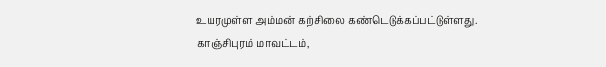உயரமுள்ள அம்மன் கற்சிலை கண்டெடுக்கப்பட்டுள்ளது.
காஞ்சிபுரம் மாவட்டம்,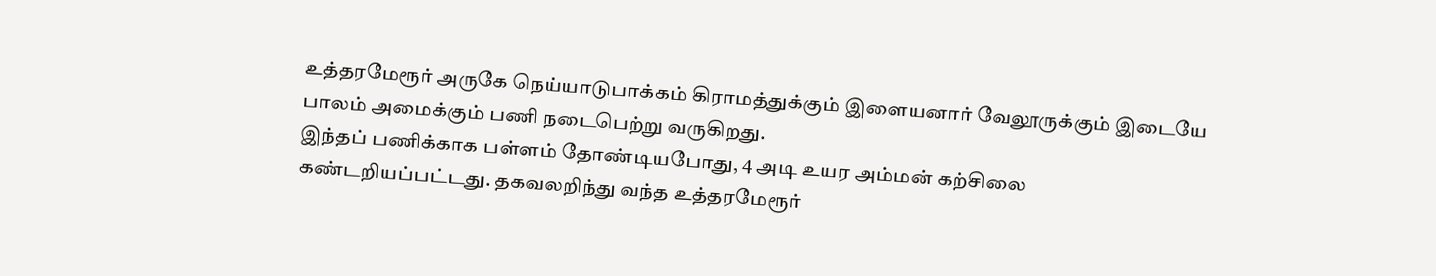உத்தரமேரூர் அருகே நெய்யாடுபாக்கம் கிராமத்துக்கும் இளையனார் வேலூருக்கும் இடையே பாலம் அமைக்கும் பணி நடைபெற்று வருகிறது.
இந்தப் பணிக்காக பள்ளம் தோண்டியபோது, 4 அடி உயர அம்மன் கற்சிலை கண்டறியப்பட்டது. தகவலறிந்து வந்த உத்தரமேரூர்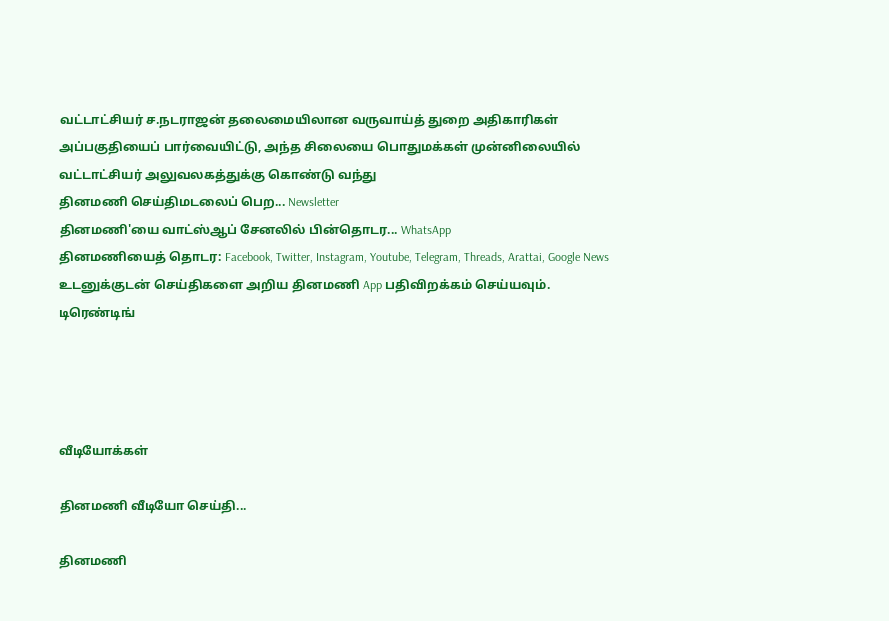வட்டாட்சியர் ச.நடராஜன் தலைமையிலான வருவாய்த் துறை அதிகாரிகள் அப்பகுதியைப் பார்வையிட்டு, அந்த சிலையை பொதுமக்கள் முன்னிலையில் வட்டாட்சியர் அலுவலகத்துக்கு கொண்டு வந்து
தினமணி செய்திமடலைப் பெற... Newsletter
தினமணி'யை வாட்ஸ்ஆப் சேனலில் பின்தொடர... WhatsApp
தினமணியைத் தொடர: Facebook, Twitter, Instagram, Youtube, Telegram, Threads, Arattai, Google News
உடனுக்குடன் செய்திகளை அறிய தினமணி App பதிவிறக்கம் செய்யவும்.
டிரெண்டிங்




வீடியோக்கள்

தினமணி வீடியோ செய்தி...

தினமணி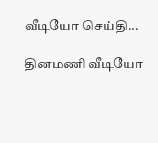வீடியோ செய்தி...

தினமணி வீடியோ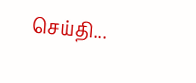செய்தி...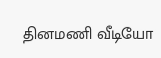தினமணி வீடியோ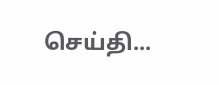செய்தி...